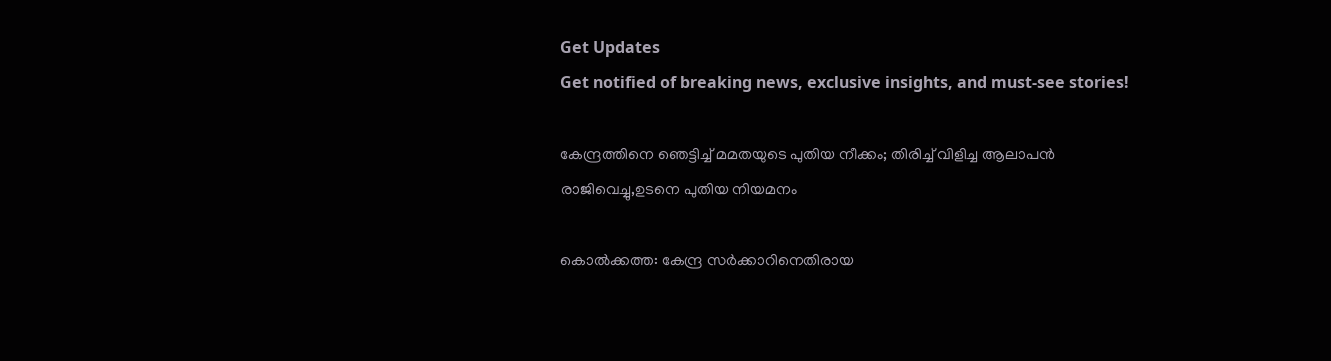Get Updates
Get notified of breaking news, exclusive insights, and must-see stories!

കേന്ദ്രത്തിനെ ഞെട്ടിച്ച് മമതയുടെ പുതിയ നീക്കം; തിരിച്ച് വിളിച്ച ആലാപന്‍ രാജിവെച്ചു,ഉടനെ പുതിയ നിയമനം

കൊല്‍ക്കത്ത: കേന്ദ്ര സര്‍ക്കാറിനെതിരായ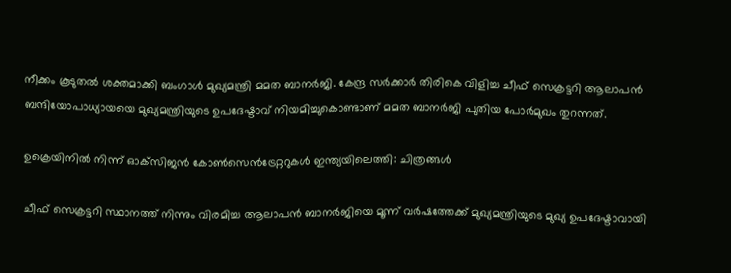നീക്കം കൂടുതല്‍ ശക്തമാക്കി ബംഗാള്‍ മുഖ്യമന്ത്രി മമത ബാനര്‍ജി. കേന്ദ്ര സര്‍ക്കാര്‍ തിരികെ വിളിച്ച ചീഫ് സെക്രട്ടറി ആലാപന്‍ ബന്ദിയോപാധ്യായയെ മുഖ്യമന്ത്രിയുടെ ഉപദേഷ്ടാവ് നിയമിച്ചുകൊണ്ടാണ് മമത ബാനര്‍ജി പുതിയ പോര്‍മുഖം തുറന്നത്.

ഉക്രെയിനില്‍ നിന്ന് ഓക്‌സിജന്‍ കോണ്‍സെന്‍ട്രേറ്ററുകള്‍ ഇന്ത്യയിലെത്തി: ചിത്രങ്ങള്‍

ചീഫ് സെക്രട്ടറി സ്ഥാനത്ത് നിന്നും വിരമിച്ച ആലാപന്‍ ബാനര്‍ജിയെ മൂന്ന് വര്‍ഷത്തേക്ക് മുഖ്യമന്ത്രിയുടെ മുഖ്യ ഉപദേഷ്ടാവായി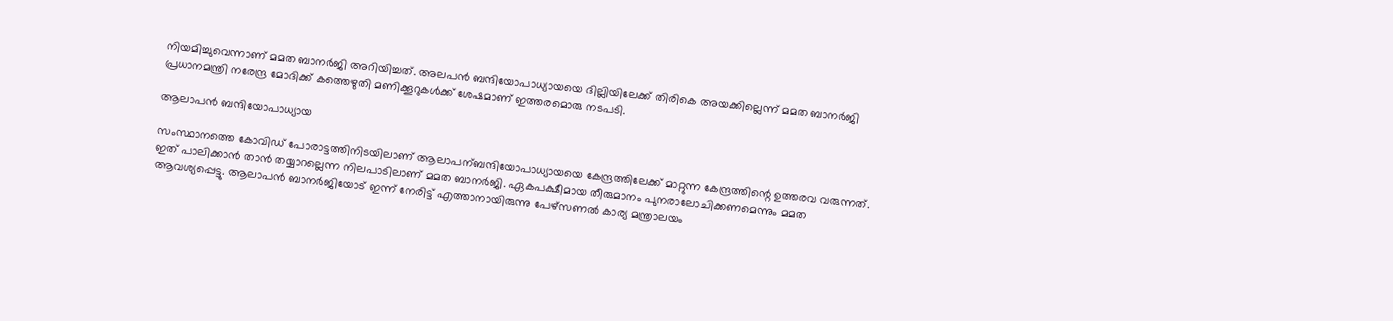നിയമിച്ചുവെന്നാണ് മമത ബാനര്‍ജി അറിയിച്ചത്. അലപൻ ബന്ദിയോപാധ്യായയെ ദില്ലിയിലേക്ക് തിരികെ അയക്കില്ലെന്ന് മമത ബാനർജി പ്രധാനമന്ത്രി നരേന്ദ്ര മോദിക്ക് കത്തെഴുതി മണിക്കൂറുകൾക്ക് ശേഷമാണ് ഇത്തരമൊരു നടപടി.

ആലാപന്‍ ബന്ദിയോപാധ്യായ

സംസ്ഥാനത്തെ കോവിഡ് പോരാട്ടത്തിനിടയിലാണ് ആലാപന്ബ‍ന്ദിയോപാധ്യായയെ കേന്ദ്രത്തിലേക്ക് മാറ്റുന്ന കേന്ദ്രത്തിന്റെ ഉത്തരവ വരുന്നത്. ഇത് പാലിക്കാന്‍ താന്‍ തയ്യാറല്ലെന്ന നിലപാടിലാണ് മമത ബാനര്‍ജി. ഏകപക്ഷീമായ തീരുമാനം പുനരാലോചിക്കണമെന്നും മമത ആവശ്യപ്പെട്ടു. ആലാപൻ ബാനർജിയോട് ഇന്ന് നേരിട്ട് എത്താനായിരുന്നു പേഴ്‌സണൽ കാര്യ മന്ത്രാലയം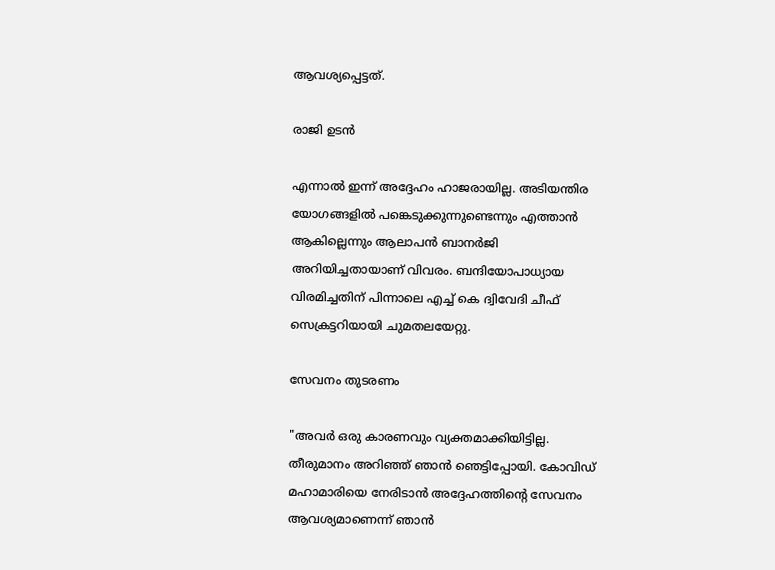ആവശ്യപ്പെട്ടത്.

രാജി ഉടന്‍

എന്നാല്‍ ഇന്ന് അദ്ദേഹം ഹാജരായില്ല. അടിയന്തിര യോഗങ്ങളിൽ പങ്കെടുക്കുന്നുണ്ടെന്നും എത്താൻ ആകില്ലെന്നും ആലാപൻ ബാനർജി അറിയിച്ചതായാണ് വിവരം. ബന്ദിയോപാധ്യായ വിരമിച്ചതിന് പിന്നാലെ എച്ച് കെ ദ്വിവേദി ചീഫ് സെക്രട്ടറിയായി ചുമതലയേറ്റു.

സേവനം തുടരണം

"അവർ ഒരു കാരണവും വ്യക്തമാക്കിയിട്ടില്ല. തീരുമാനം അറിഞ്ഞ് ഞാൻ ഞെട്ടിപ്പോയി. കോവിഡ് മഹാമാരിയെ നേരിടാന്‍ അദ്ദേഹത്തിന്റെ സേവനം ആവശ്യമാണെന്ന് ഞാൻ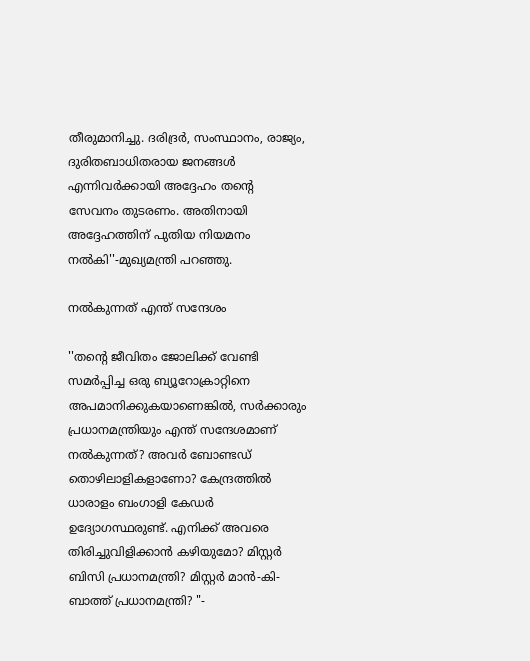തീരുമാനിച്ചു. ദരിദ്രർ, സംസ്ഥാനം, രാജ്യം, ദുരിതബാധിതരായ ജനങ്ങൾ എന്നിവർക്കായി അദ്ദേഹം തന്റെ സേവനം തുടരണം. അതിനായി അദ്ദേഹത്തിന് പുതിയ നിയമനം നല്‍കി''-മുഖ്യമന്ത്രി പറഞ്ഞു.

നല്‍കുന്നത് എന്ത് സന്ദേശം

''തന്റെ ജീവിതം ജോലിക്ക് വേണ്ടി സമർപ്പിച്ച ഒരു ബ്യൂറോക്രാറ്റിനെ അപമാനിക്കുകയാണെങ്കിൽ, സർക്കാരും പ്രധാനമന്ത്രിയും എന്ത് സന്ദേശമാണ് നല്‍കുന്നത്? അവർ ബോണ്ടഡ് തൊഴിലാളികളാണോ? കേന്ദ്രത്തിൽ ധാരാളം ബംഗാളി കേഡർ ഉദ്യോഗസ്ഥരുണ്ട്. എനിക്ക് അവരെ തിരിച്ചുവിളിക്കാൻ കഴിയുമോ? മിസ്റ്റർ ബിസി പ്രധാനമന്ത്രി? മിസ്റ്റർ മാൻ-കി-ബാത്ത് പ്രധാനമന്ത്രി? "-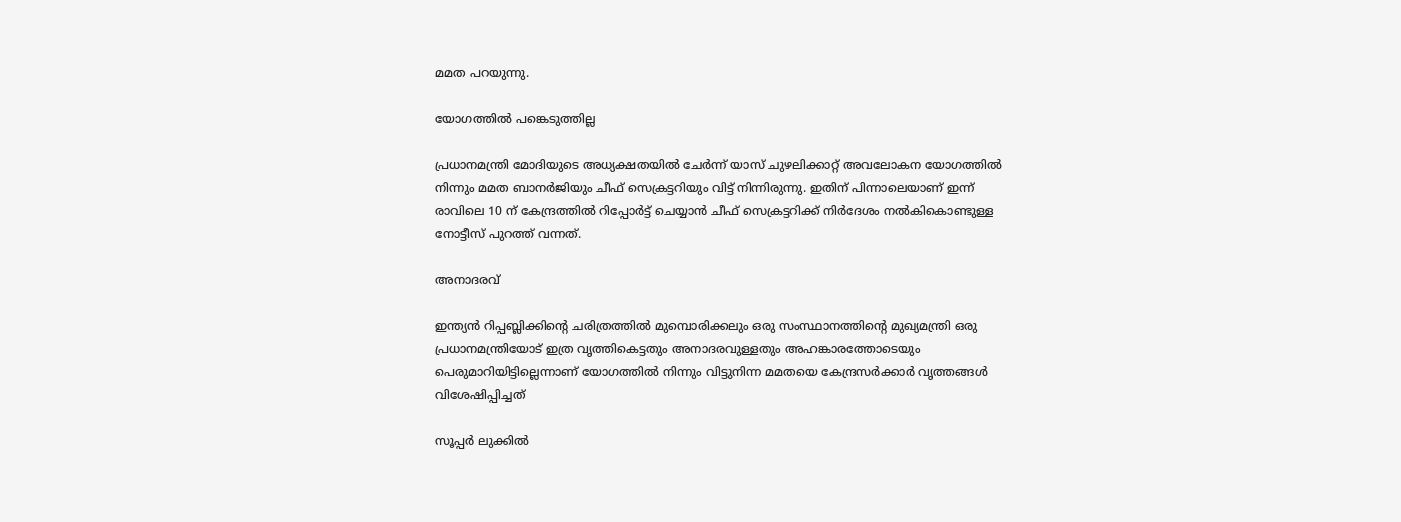മമത പറയുന്നു.

യോഗത്തില്‍ പങ്കെടുത്തില്ല

പ്രധാനമന്ത്രി മോദിയുടെ അധ്യക്ഷതയില്‍ ചേര്‍ന്ന് യാസ് ചുഴലിക്കാറ്റ് അവലോകന യോഗത്തില്‍ നിന്നും മമത ബാനർജിയും ചീഫ് സെക്രട്ടറിയും വിട്ട് നിന്നിരുന്നു. ഇതിന് പിന്നാലെയാണ് ഇന്ന് രാവിലെ 10 ന് കേന്ദ്രത്തിൽ റിപ്പോർട്ട് ചെയ്യാൻ ചീഫ് സെക്രട്ടറിക്ക് നിർദേശം നൽകികൊണ്ടുള്ള നോട്ടീസ് പുറത്ത് വന്നത്.

അനാദരവ്

ഇന്ത്യൻ റിപ്പബ്ലിക്കിന്റെ ചരിത്രത്തിൽ മുമ്പൊരിക്കലും ഒരു സംസ്ഥാനത്തിന്റെ മുഖ്യമന്ത്രി ഒരു പ്രധാനമന്ത്രിയോട് ഇത്ര വൃത്തികെട്ടതും അനാദരവുള്ളതും അഹങ്കാരത്തോടെയും പെരുമാറിയിട്ടില്ലെന്നാണ് യോഗത്തില്‍ നിന്നും വിട്ടുനിന്ന മമതയെ കേന്ദ്രസർക്കാർ വൃത്തങ്ങൾ വിശേഷിപ്പിച്ചത്

സൂപ്പര്‍ ലുക്കില്‍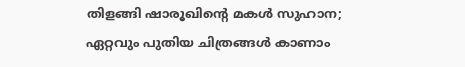തിളങ്ങി ഷാരൂഖിന്റെ മകള്‍ സുഹാന; ഏറ്റവും പുതിയ ചിത്രങ്ങള്‍ കാണാം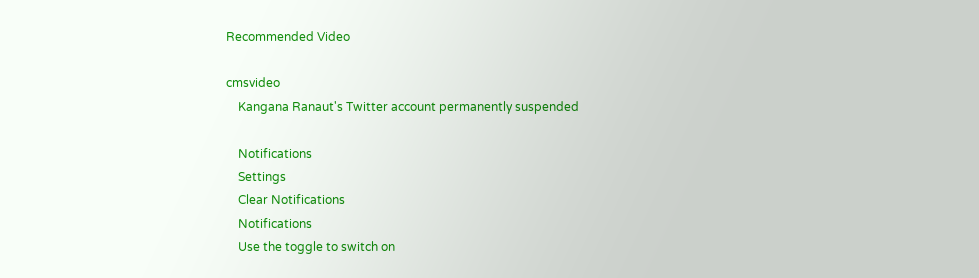Recommended Video

cmsvideo
    Kangana Ranaut's Twitter account permanently suspended

    Notifications
    Settings
    Clear Notifications
    Notifications
    Use the toggle to switch on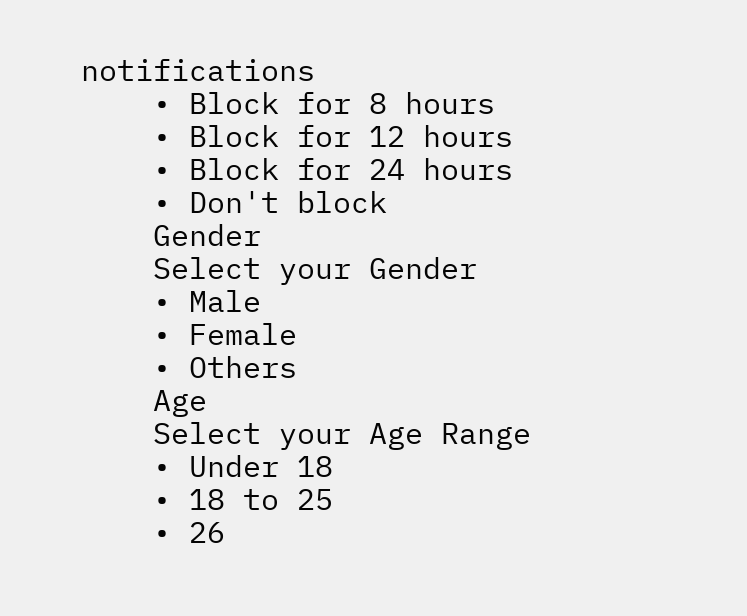notifications
    • Block for 8 hours
    • Block for 12 hours
    • Block for 24 hours
    • Don't block
    Gender
    Select your Gender
    • Male
    • Female
    • Others
    Age
    Select your Age Range
    • Under 18
    • 18 to 25
    • 26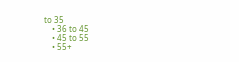to 35
    • 36 to 45
    • 45 to 55
    • 55+